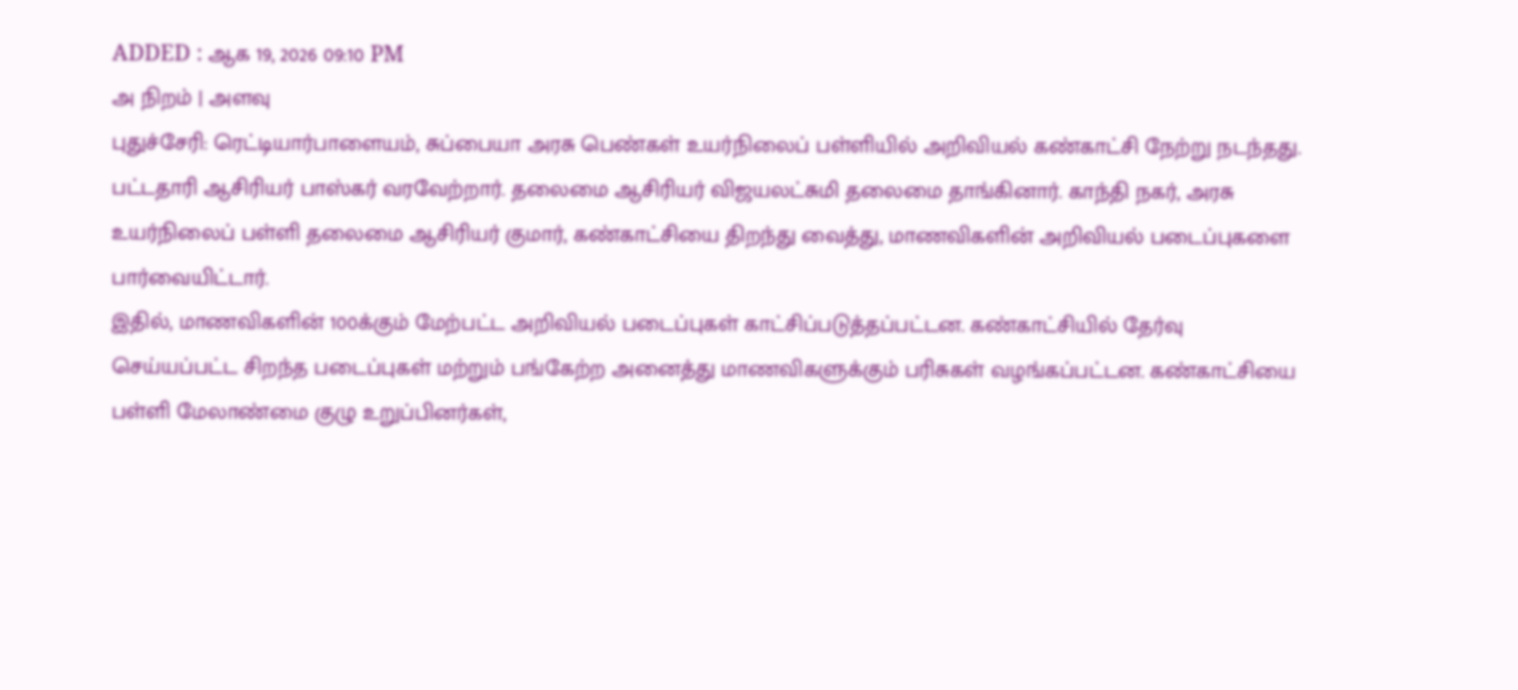ADDED : ஆக 19, 2026 09:10 PM
அ நிறம் | அளவு
புதுச்சேரி: ரெட்டியார்பாளையம், சுப்பையா அரசு பெண்கள் உயர்நிலைப் பள்ளியில் அறிவியல் கண்காட்சி நேற்று நடந்தது.
பட்டதாரி ஆசிரியர் பாஸ்கர் வரவேற்றார். தலைமை ஆசிரியர் விஜயலட்சுமி தலைமை தாங்கினார். காந்தி நகர், அரசு உயர்நிலைப் பள்ளி தலைமை ஆசிரியர் குமார், கண்காட்சியை திறந்து வைத்து, மாணவிகளின் அறிவியல் படைப்புகளை பார்வையிட்டார்.
இதில், மாணவிகளின் 100க்கும் மேற்பட்ட அறிவியல் படைப்புகள் காட்சிப்படுத்தப்பட்டன. கண்காட்சியில் தேர்வு செய்யப்பட்ட சிறந்த படைப்புகள் மற்றும் பங்கேற்ற அனைத்து மாணவிகளுக்கும் பரிசுகள் வழங்கப்பட்டன. கண்காட்சியை பள்ளி மேலாண்மை குழு உறுப்பினர்கள்,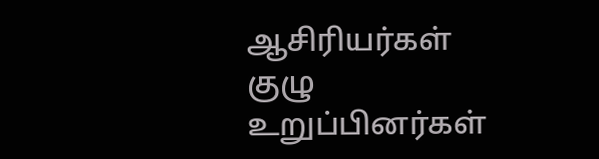ஆசிரியர்கள் குழு உறுப்பினர்கள்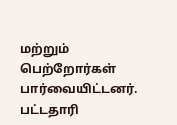மற்றும் பெற்றோர்கள் பார்வையிட்டனர்.
பட்டதாரி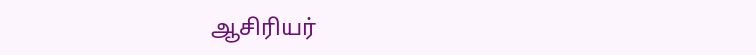ஆசிரியர்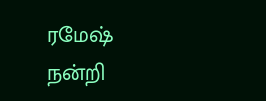ரமேஷ் நன்றி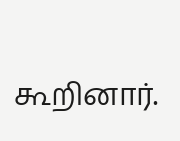கூறினார்.